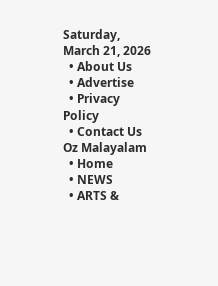Saturday, March 21, 2026
  • About Us
  • Advertise
  • Privacy Policy
  • Contact Us
Oz Malayalam
  • Home
  • NEWS
  • ARTS &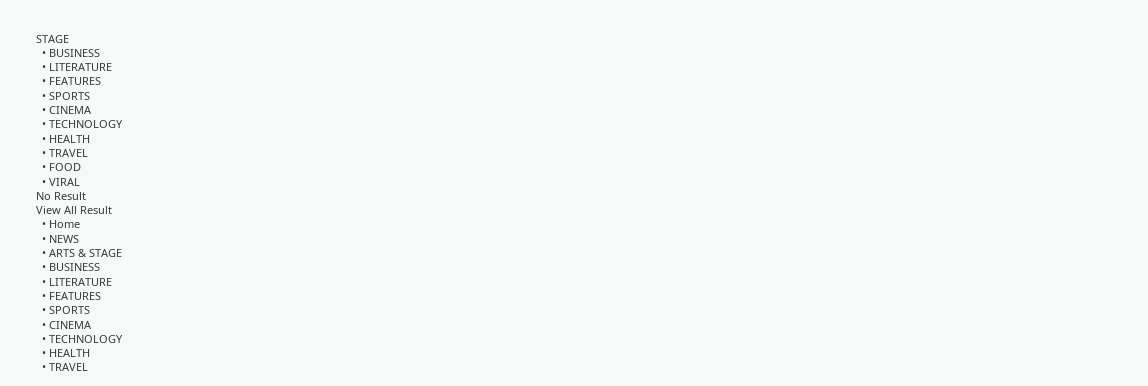STAGE
  • BUSINESS
  • LITERATURE
  • FEATURES
  • SPORTS
  • CINEMA
  • TECHNOLOGY
  • HEALTH
  • TRAVEL
  • FOOD
  • VIRAL
No Result
View All Result
  • Home
  • NEWS
  • ARTS & STAGE
  • BUSINESS
  • LITERATURE
  • FEATURES
  • SPORTS
  • CINEMA
  • TECHNOLOGY
  • HEALTH
  • TRAVEL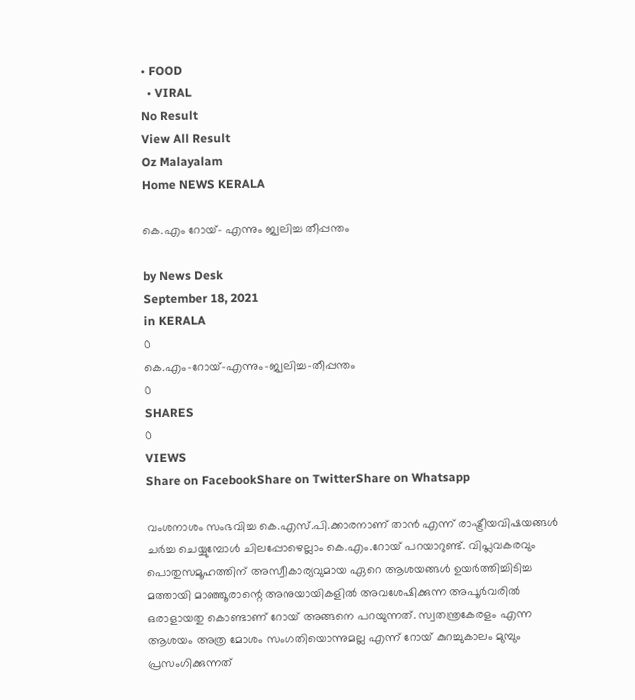• FOOD
  • VIRAL
No Result
View All Result
Oz Malayalam
Home NEWS KERALA

കെ.എം റോയ്- എന്നും ജ്വലിച്ച തീപ്പന്തം

by News Desk
September 18, 2021
in KERALA
0
കെ.എം-റോയ്-എന്നും-ജ്വലിച്ച-തീപ്പന്തം
0
SHARES
0
VIEWS
Share on FacebookShare on TwitterShare on Whatsapp

വംശനാശം സംഭവിച്ച കെ.എസ്.പി.ക്കാരനാണ് താൻ എന്ന് രാഷ്ട്രീയവിഷയങ്ങൾ ചർച്ച ചെയ്യുമ്പോൾ ചിലപ്പോഴെല്ലാം കെ.എം.റോയ് പറയാറുണ്ട്. വിപ്ലവകരവും പൊതുസമൂഹത്തിന് അസ്വീകാര്യവുമായ ഏറെ ആശയങ്ങൾ ഉയർത്തിച്ചിടിച്ച മത്തായി മാഞ്ഞൂരാന്റെ അനുയായികളിൽ അവശേഷിക്കുന്ന അപൂർവരിൽ ഒരാളായതു കൊണ്ടാണ് റോയ് അങ്ങനെ പറയുന്നത്. സ്വതന്ത്രകേരളം എന്ന ആശയം അത്ര മോശം സംഗതിയൊന്നുമല്ല എന്ന് റോയ് കുറച്ചുകാലം മുമ്പും പ്രസംഗിക്കുന്നത്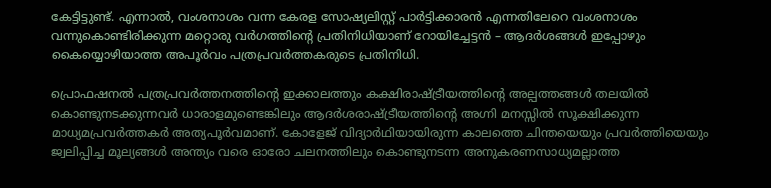കേട്ടിട്ടുണ്ട്. എന്നാൽ, വംശനാശം വന്ന കേരള സോഷ്യലിസ്റ്റ് പാർട്ടിക്കാരൻ എന്നതിലേറെ വംശനാശം വന്നുകൊണ്ടിരിക്കുന്ന മറ്റൊരു വർഗത്തിന്റെ പ്രതിനിധിയാണ് റോയിച്ചേട്ടൻ – ആദർശങ്ങൾ ഇപ്പോഴും കൈയ്യൊഴിയാത്ത അപൂർവം പത്രപ്രവർത്തകരുടെ പ്രതിനിധി.

പ്രൊഫഷനൽ പത്രപ്രവർത്തനത്തിന്റെ ഇക്കാലത്തും കക്ഷിരാഷ്ട്രീയത്തിന്റെ അല്പത്തങ്ങൾ തലയിൽ കൊണ്ടുനടക്കുന്നവർ ധാരാളമുണ്ടെങ്കിലും ആദർശരാഷ്ട്രീയത്തിന്റെ അഗ്നി മനസ്സിൽ സൂക്ഷിക്കുന്ന മാധ്യമപ്രവർത്തകർ അത്യപൂർവമാണ്. കോളേജ് വിദ്യാർഥിയായിരുന്ന കാലത്തെ ചിന്തയെയും പ്രവർത്തിയെയും ജ്വലിപ്പിച്ച മൂല്യങ്ങൾ അന്ത്യം വരെ ഓരോ ചലനത്തിലും കൊണ്ടുനടന്ന അനുകരണസാധ്യമല്ലാത്ത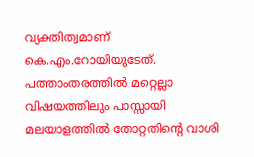വ്യക്തിത്വമാണ് കെ.എം.റോയിയുടേത്. പത്താംതരത്തിൽ മറ്റെല്ലാ വിഷയത്തിലും പാസ്സായി മലയാളത്തിൽ തോറ്റതിന്റെ വാശി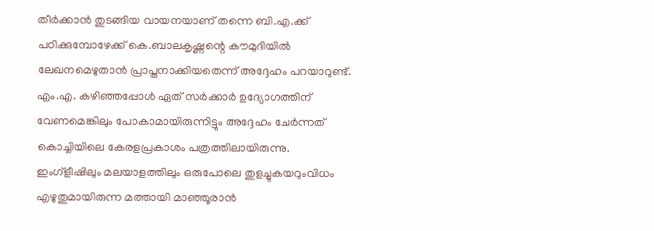തീർക്കാൻ തുടങ്ങിയ വായനയാണ് തന്നെ ബി.എ.ക്ക് പഠിക്കുമ്പോഴേക്ക് കെ.ബാലകൃഷ്ണന്റെ കൗമുദിയിൽ ലേഖനമെഴുതാൻ പ്രാപ്തനാക്കിയതെന്ന് അദ്ദേഹം പറയാറുണ്ട്. എം.എ. കഴിഞ്ഞപ്പോൾ ഏത് സർക്കാർ ഉദ്യോഗത്തിന് വേണമെങ്കിലും പോകാമായിരുന്നിട്ടും അദ്ദേഹം ചേർന്നത് കൊച്ചിയിലെ കേരളപ്രകാശം പത്രത്തിലായിരുന്നു. ഇംഗ്ളീഷിലും മലയാളത്തിലും ഒരുപോലെ തുളച്ചുകയറുംവിധം എഴുതുമായിരുന്ന മത്തായി മാഞ്ഞൂരാൻ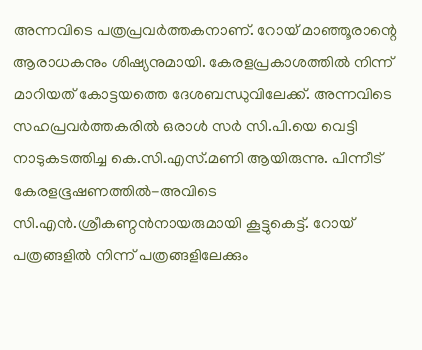അന്നവിടെ പത്രപ്രവർത്തകനാണ്. റോയ് മാഞ്ഞൂരാന്റെ ആരാധകനും ശിഷ്യനുമായി. കേരളപ്രകാശത്തിൽ നിന്ന് മാറിയത് കോട്ടയത്തെ ദേശബന്ധുവിലേക്ക്. അന്നവിടെ സഹപ്രവർത്തകരിൽ ഒരാൾ സർ സി.പി.യെ വെട്ടി നാടുകടത്തിച്ച കെ.സി.എസ്.മണി ആയിരുന്നു. പിന്നീട് കേരളഭൂഷണത്തിൽ-അവിടെ സി.എൻ.ശ്രീകണ്ഠൻനായരുമായി കൂട്ടുകെട്ട്. റോയ് പത്രങ്ങളിൽ നിന്ന് പത്രങ്ങളിലേക്കും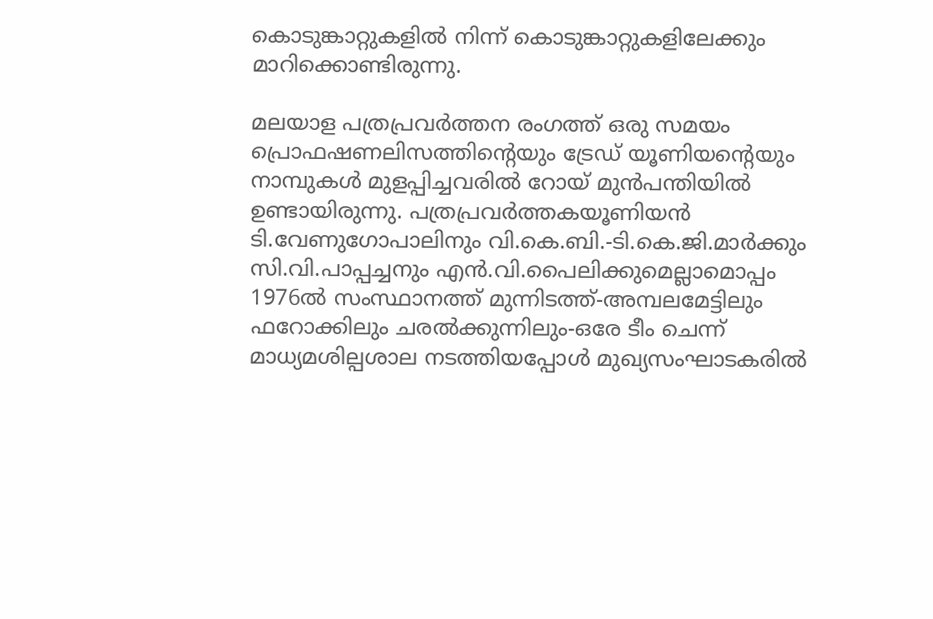കൊടുങ്കാറ്റുകളിൽ നിന്ന് കൊടുങ്കാറ്റുകളിലേക്കും മാറിക്കൊണ്ടിരുന്നു.

മലയാള പത്രപ്രവർത്തന രംഗത്ത് ഒരു സമയം പ്രൊഫഷണലിസത്തിന്റെയും ട്രേഡ് യൂണിയന്റെയും നാമ്പുകൾ മുളപ്പിച്ചവരിൽ റോയ് മുൻപന്തിയിൽ ഉണ്ടായിരുന്നു. പത്രപ്രവർത്തകയൂണിയൻ ടി.വേണുഗോപാലിനും വി.കെ.ബി.-ടി.കെ.ജി.മാർക്കും സി.വി.പാപ്പച്ചനും എൻ.വി.പൈലിക്കുമെല്ലാമൊപ്പം 1976ൽ സംസ്ഥാനത്ത് മുന്നിടത്ത്-അമ്പലമേട്ടിലും ഫറോക്കിലും ചരൽക്കുന്നിലും-ഒരേ ടീം ചെന്ന് മാധ്യമശില്പശാല നടത്തിയപ്പോൾ മുഖ്യസംഘാടകരിൽ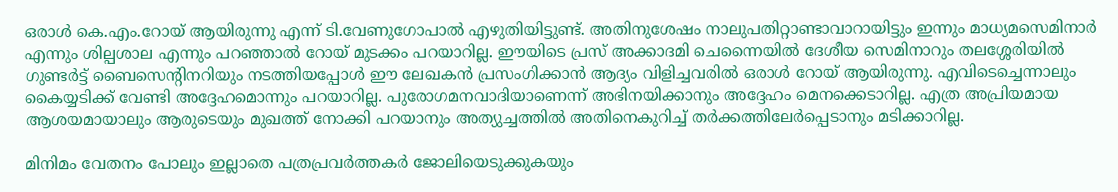ഒരാൾ കെ.എം.റോയ് ആയിരുന്നു എന്ന് ടി.വേണുഗോപാൽ എഴുതിയിട്ടുണ്ട്. അതിനുശേഷം നാലുപതിറ്റാണ്ടാവാറായിട്ടും ഇന്നും മാധ്യമസെമിനാർ എന്നും ശില്പശാല എന്നും പറഞ്ഞാൽ റോയ് മുടക്കം പറയാറില്ല. ഈയിടെ പ്രസ് അക്കാദമി ചെന്നൈയിൽ ദേശീയ സെമിനാറും തലശ്ശേരിയിൽ ഗുണ്ടർട്ട് ബൈസെന്റിനറിയും നടത്തിയപ്പോൾ ഈ ലേഖകൻ പ്രസംഗിക്കാൻ ആദ്യം വിളിച്ചവരിൽ ഒരാൾ റോയ് ആയിരുന്നു. എവിടെച്ചെന്നാലും കൈയ്യടിക്ക് വേണ്ടി അദ്ദേഹമൊന്നും പറയാറില്ല. പുരോഗമനവാദിയാണെന്ന് അഭിനയിക്കാനും അദ്ദേഹം മെനക്കെടാറില്ല. എത്ര അപ്രിയമായ ആശയമായാലും ആരുടെയും മുഖത്ത് നോക്കി പറയാനും അത്യുച്ചത്തിൽ അതിനെകുറിച്ച് തർക്കത്തിലേർപ്പെടാനും മടിക്കാറില്ല.

മിനിമം വേതനം പോലും ഇല്ലാതെ പത്രപ്രവർത്തകർ ജോലിയെടുക്കുകയും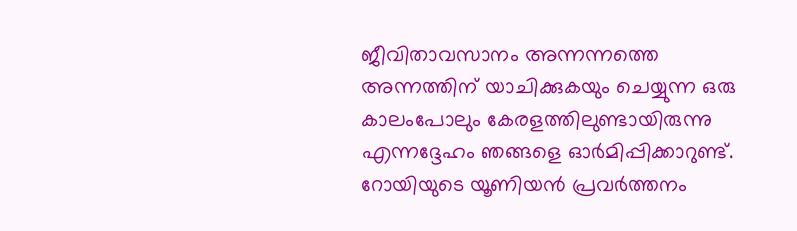ജീവിതാവസാനം അന്നന്നത്തെ അന്നത്തിന് യാചിക്കുകയും ചെയ്യുന്ന ഒരു കാലംപോലും കേരളത്തിലുണ്ടായിരുന്നു എന്നദ്ദേഹം ഞങ്ങളെ ഓർമിപ്പിക്കാറുണ്ട്. റോയിയുടെ യൂണിയൻ പ്രവർത്തനം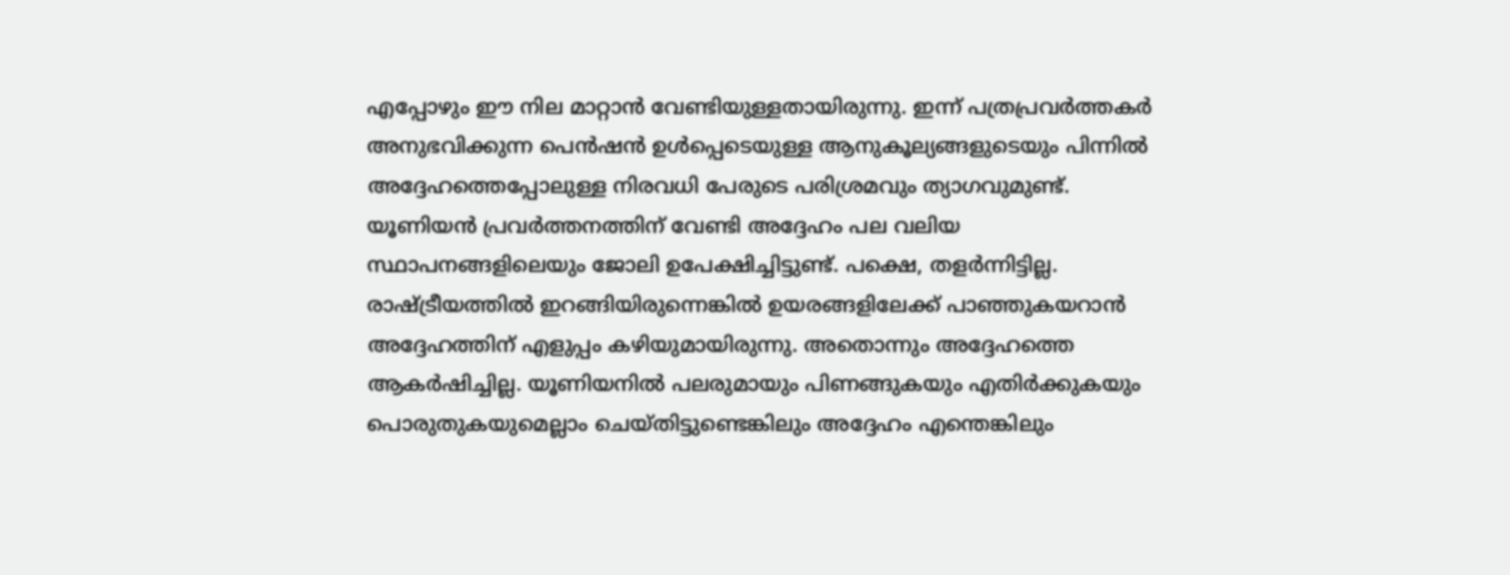എപ്പോഴും ഈ നില മാറ്റാൻ വേണ്ടിയുള്ളതായിരുന്നു. ഇന്ന് പത്രപ്രവർത്തകർ അനുഭവിക്കുന്ന പെൻഷൻ ഉൾപ്പെടെയുള്ള ആനുകൂല്യങ്ങളുടെയും പിന്നിൽ അദ്ദേഹത്തെപ്പോലുള്ള നിരവധി പേരുടെ പരിശ്രമവും ത്യാഗവുമുണ്ട്. യൂണിയൻ പ്രവർത്തനത്തിന് വേണ്ടി അദ്ദേഹം പല വലിയ സ്ഥാപനങ്ങളിലെയും ജോലി ഉപേക്ഷിച്ചിട്ടുണ്ട്. പക്ഷെ, തളർന്നിട്ടില്ല. രാഷ്ട്രീയത്തിൽ ഇറങ്ങിയിരുന്നെങ്കിൽ ഉയരങ്ങളിലേക്ക് പാഞ്ഞുകയറാൻ അദ്ദേഹത്തിന് എളുപ്പം കഴിയുമായിരുന്നു. അതൊന്നും അദ്ദേഹത്തെ ആകർഷിച്ചില്ല. യൂണിയനിൽ പലരുമായും പിണങ്ങുകയും എതിർക്കുകയും പൊരുതുകയുമെല്ലാം ചെയ്തിട്ടുണ്ടെങ്കിലും അദ്ദേഹം എന്തെങ്കിലും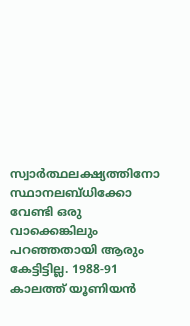സ്വാർത്ഥലക്ഷ്യത്തിനോ സ്ഥാനലബ്ധിക്കോ വേണ്ടി ഒരു വാക്കെങ്കിലും പറഞ്ഞതായി ആരും കേട്ടിട്ടില്ല. 1988-91 കാലത്ത് യൂണിയൻ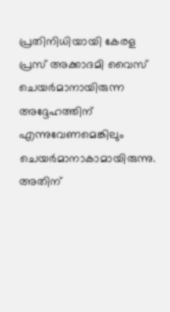പ്രതിനിധിയായി കേരള പ്രസ് അക്കാദമി വൈസ് ചെയർമാനായിരുന്ന അദ്ദേഹത്തിന് എന്നുവേണമെങ്കിലും ചെയർമാനാകാമായിരുന്നു. അതിന്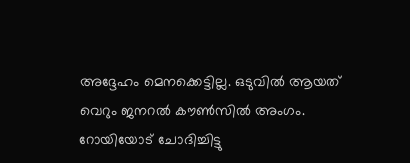അദ്ദേഹം മെനക്കെട്ടില്ല. ഒടുവിൽ ആയത് വെറും ജനറൽ കൗൺസിൽ അംഗം. റോയിയോട് ചോദിച്ചിട്ടു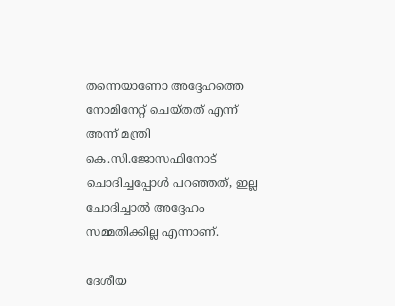തന്നെയാണോ അദ്ദേഹത്തെ നോമിനേറ്റ് ചെയ്തത് എന്ന് അന്ന് മന്ത്രി കെ.സി.ജോസഫിനോട് ചൊദിച്ചപ്പോൾ പറഞ്ഞത്, ഇല്ല ചോദിച്ചാൽ അദ്ദേഹം സമ്മതിക്കില്ല എന്നാണ്.

ദേശീയ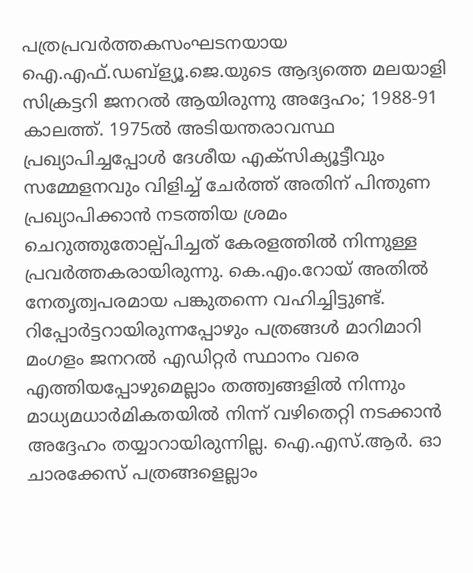പത്രപ്രവർത്തകസംഘടനയായ ഐ.എഫ്.ഡബ്ള്യൂ.ജെ.യുടെ ആദ്യത്തെ മലയാളി സിക്രട്ടറി ജനറൽ ആയിരുന്നു അദ്ദേഹം; 1988-91 കാലത്ത്. 1975ൽ അടിയന്തരാവസ്ഥ പ്രഖ്യാപിച്ചപ്പോൾ ദേശീയ എക്സിക്യൂട്ടീവും സമ്മേളനവും വിളിച്ച് ചേർത്ത് അതിന് പിന്തുണ പ്രഖ്യാപിക്കാൻ നടത്തിയ ശ്രമം ചെറുത്തുതോല്പ്പിച്ചത് കേരളത്തിൽ നിന്നുള്ള പ്രവർത്തകരായിരുന്നു. കെ.എം.റോയ് അതിൽ നേതൃത്വപരമായ പങ്കുതന്നെ വഹിച്ചിട്ടുണ്ട്. റിപ്പോർട്ടറായിരുന്നപ്പോഴും പത്രങ്ങൾ മാറിമാറി മംഗളം ജനറൽ എഡിറ്റർ സ്ഥാനം വരെ എത്തിയപ്പോഴുമെല്ലാം തത്ത്വങ്ങളിൽ നിന്നും മാധ്യമധാർമികതയിൽ നിന്ന് വഴിതെറ്റി നടക്കാൻ അദ്ദേഹം തയ്യാറായിരുന്നില്ല. ഐ.എസ്.ആർ. ഓ ചാരക്കേസ് പത്രങ്ങളെല്ലാം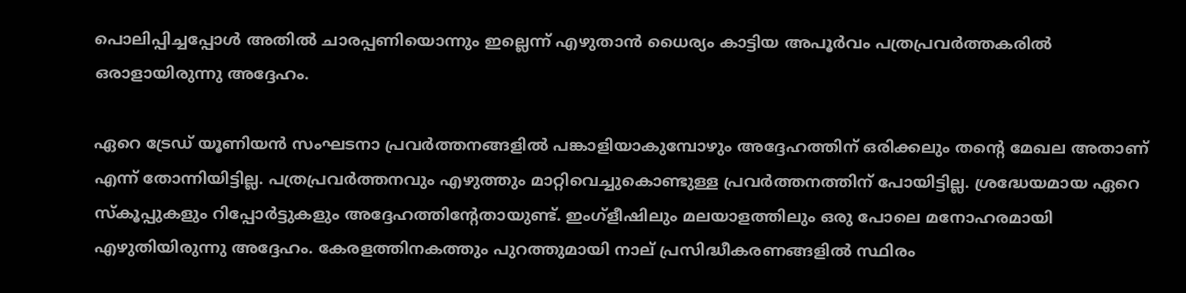പൊലിപ്പിച്ചപ്പോൾ അതിൽ ചാരപ്പണിയൊന്നും ഇല്ലെന്ന് എഴുതാൻ ധൈര്യം കാട്ടിയ അപൂർവം പത്രപ്രവർത്തകരിൽ ഒരാളായിരുന്നു അദ്ദേഹം.

ഏറെ ട്രേഡ് യൂണിയൻ സംഘടനാ പ്രവർത്തനങ്ങളിൽ പങ്കാളിയാകുമ്പോഴും അദ്ദേഹത്തിന് ഒരിക്കലും തന്റെ മേഖല അതാണ് എന്ന് തോന്നിയിട്ടില്ല. പത്രപ്രവർത്തനവും എഴുത്തും മാറ്റിവെച്ചുകൊണ്ടുള്ള പ്രവർത്തനത്തിന് പോയിട്ടില്ല. ശ്രദ്ധേയമായ ഏറെ സ്കൂപ്പുകളും റിപ്പോർട്ടുകളും അദ്ദേഹത്തിന്റേതായുണ്ട്. ഇംഗ്ളീഷിലും മലയാളത്തിലും ഒരു പോലെ മനോഹരമായി എഴുതിയിരുന്നു അദ്ദേഹം. കേരളത്തിനകത്തും പുറത്തുമായി നാല് പ്രസിദ്ധീകരണങ്ങളിൽ സ്ഥിരം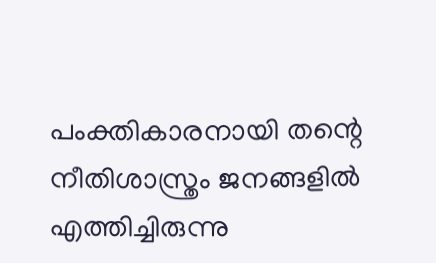പംക്തികാരനായി തന്റെ നീതിശാസ്ത്രം ജനങ്ങളിൽ എത്തിച്ചിരുന്നു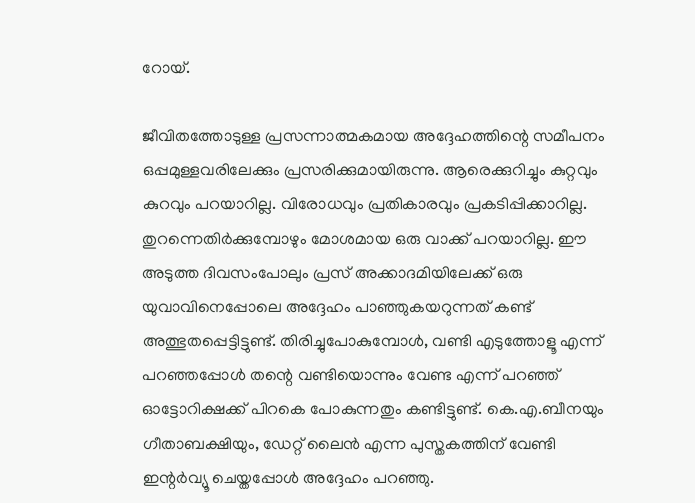റോയ്.

ജീവിതത്തോടുള്ള പ്രസന്നാത്മകമായ അദ്ദേഹത്തിന്റെ സമീപനം ഒപ്പമുള്ളവരിലേക്കും പ്രസരിക്കുമായിരുന്നു. ആരെക്കുറിച്ചും കുറ്റവും കുറവും പറയാറില്ല. വിരോധവും പ്രതികാരവും പ്രകടിപ്പിക്കാറില്ല. തുറന്നെതിർക്കുമ്പോഴും മോശമായ ഒരു വാക്ക് പറയാറില്ല. ഈ അടുത്ത ദിവസംപോലും പ്രസ് അക്കാദമിയിലേക്ക് ഒരു യുവാവിനെപ്പോലെ അദ്ദേഹം പാഞ്ഞുകയറുന്നത് കണ്ട് അത്ഭുതപ്പെട്ടിട്ടുണ്ട്. തിരിച്ചുപോകുമ്പോൾ, വണ്ടി എടുത്തോളൂ എന്ന് പറഞ്ഞപ്പോൾ തന്റെ വണ്ടിയൊന്നും വേണ്ട എന്ന് പറഞ്ഞ് ഓട്ടോറിക്ഷക്ക് പിറകെ പോകുന്നതും കണ്ടിട്ടുണ്ട്. കെ.എ.ബീനയും ഗീതാബക്ഷിയും, ഡേറ്റ് ലൈൻ എന്ന പുസ്തകത്തിന് വേണ്ടി ഇന്റർവ്യൂ ചെയ്തപ്പോൾ അദ്ദേഹം പറഞ്ഞു.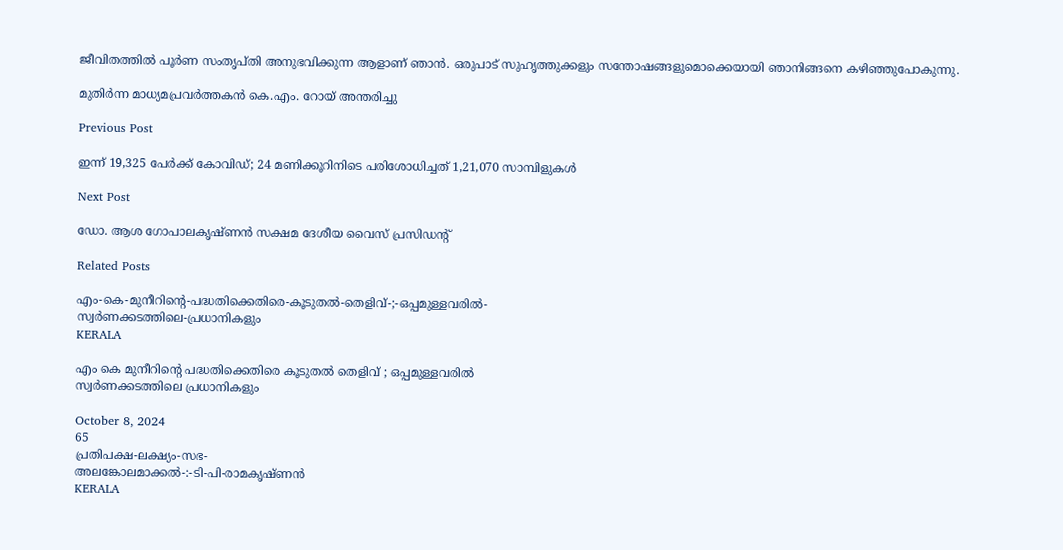ജീവിതത്തിൽ പൂർണ സംതൃപ്തി അനുഭവിക്കുന്ന ആളാണ് ഞാൻ. ഒരുപാട് സുഹൃത്തുക്കളും സന്തോഷങ്ങളുമൊക്കെയായി ഞാനിങ്ങനെ കഴിഞ്ഞുപോകുന്നു.

മുതിർന്ന മാധ്യമപ്രവർത്തകൻ കെ.എം. റോയ് അന്തരിച്ചു

Previous Post

ഇന്ന് 19,325 പേര്‍ക്ക് കോവിഡ്; 24 മണിക്കൂറിനിടെ പരിശോധിച്ചത് 1,21,070 സാമ്പിളുകൾ

Next Post

ഡോ. ആശ ഗോപാലകൃഷ്ണന്‍ സക്ഷമ ദേശീയ വൈസ് പ്രസിഡന്റ്

Related Posts

എം-കെ-മുനീറിന്റെ-പദ്ധതിക്കെതിരെ-കൂടുതൽ-തെളിവ്‌-;-ഒപ്പമുള്ളവരിൽ-
സ്വർണക്കടത്തിലെ-പ്രധാനികളും
KERALA

എം കെ മുനീറിന്റെ പദ്ധതിക്കെതിരെ കൂടുതൽ തെളിവ്‌ ; ഒപ്പമുള്ളവരിൽ
സ്വർണക്കടത്തിലെ പ്രധാനികളും

October 8, 2024
65
പ്രതിപക്ഷ-ലക്ഷ്യം-സഭ-
അലങ്കോലമാക്കൽ-:-ടി-പി-രാമകൃഷ്‌ണൻ
KERALA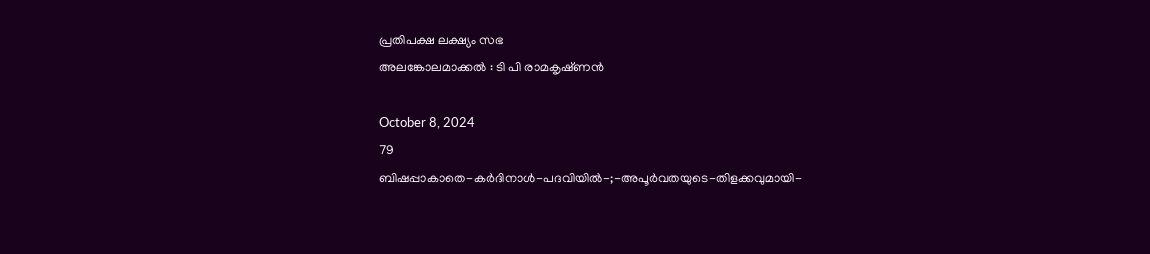പ്രതിപക്ഷ ലക്ഷ്യം സഭ
അലങ്കോലമാക്കൽ : ടി പി രാമകൃഷ്‌ണൻ

October 8, 2024
79
ബിഷപ്പാകാതെ-കർദിനാൾ-പദവിയിൽ-;-അപൂർവതയുടെ-തിളക്കവുമായി-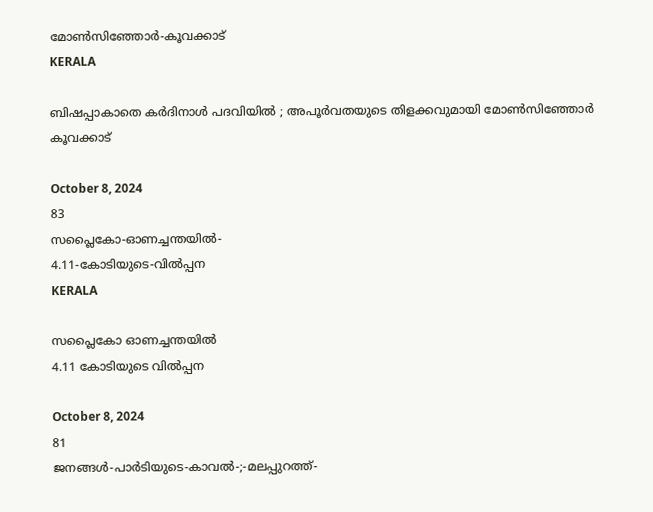മോൺസിഞ്ഞോർ-കൂവക്കാട്‌
KERALA

ബിഷപ്പാകാതെ കർദിനാൾ പദവിയിൽ ; അപൂർവതയുടെ തിളക്കവുമായി മോൺസിഞ്ഞോർ കൂവക്കാട്‌

October 8, 2024
83
സപ്ലൈകോ-ഓണച്ചന്തയിൽ-
4.11-കോടിയുടെ-വിൽപ്പന
KERALA

സപ്ലൈകോ ഓണച്ചന്തയിൽ
4.11 കോടിയുടെ വിൽപ്പന

October 8, 2024
81
ജനങ്ങൾ-പാർടിയുടെ-കാവൽ-;-മലപ്പുറത്ത്-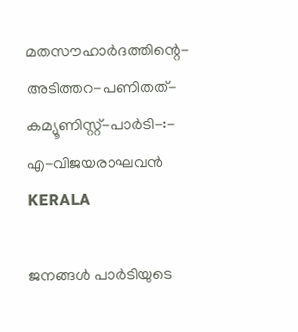മതസൗഹാർദത്തിന്റെ-അടിത്തറ-പണിതത്-കമ്യൂണിസ്റ്റ്-പാർടി-:-
എ-വിജയരാഘവൻ
KERALA

ജനങ്ങൾ പാർടിയുടെ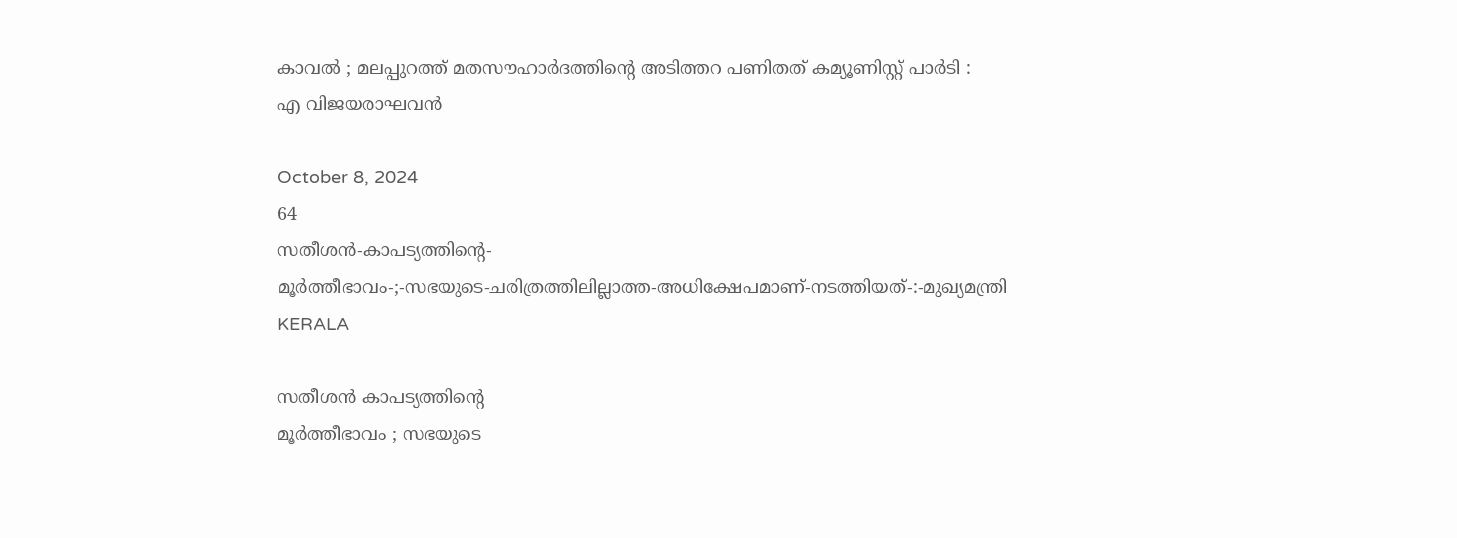കാവൽ ; മലപ്പുറത്ത് മതസൗഹാർദത്തിന്റെ അടിത്തറ പണിതത് കമ്യൂണിസ്റ്റ് പാർടി :
എ വിജയരാഘവൻ

October 8, 2024
64
സതീശൻ-കാപട്യത്തിന്റെ-
മൂർത്തീഭാവം-;-സഭയുടെ-ചരിത്രത്തിലില്ലാത്ത-അധിക്ഷേപമാണ്‌-നടത്തിയത്‌-:-മുഖ്യമന്ത്രി
KERALA

സതീശൻ കാപട്യത്തിന്റെ
മൂർത്തീഭാവം ; സഭയുടെ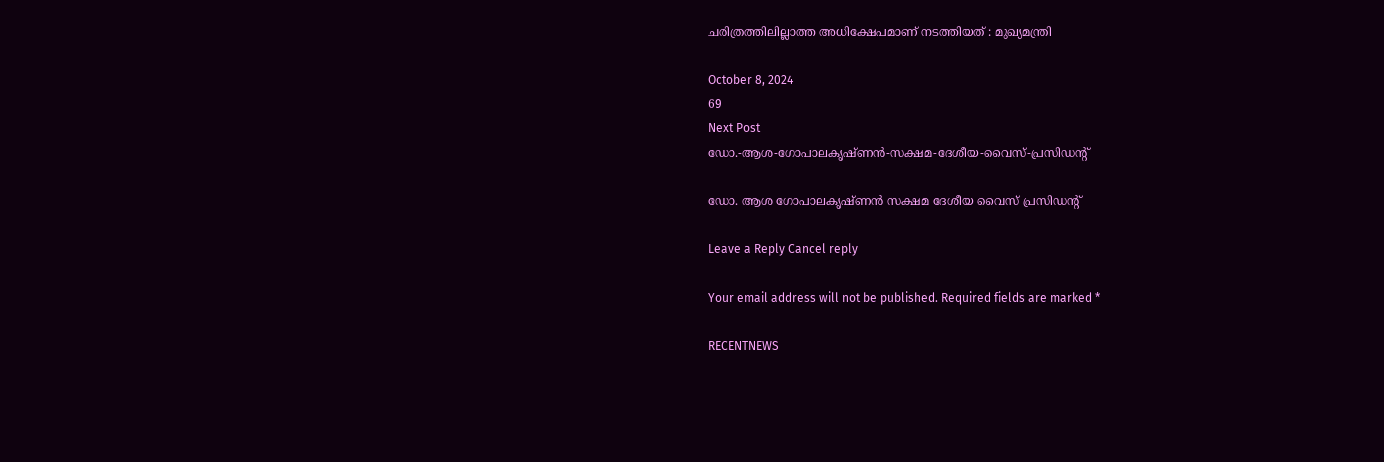ചരിത്രത്തിലില്ലാത്ത അധിക്ഷേപമാണ്‌ നടത്തിയത്‌ : മുഖ്യമന്ത്രി

October 8, 2024
69
Next Post
ഡോ.-ആശ-ഗോപാലകൃഷ്ണന്‍-സക്ഷമ-ദേശീയ-വൈസ്-പ്രസിഡന്റ്

ഡോ. ആശ ഗോപാലകൃഷ്ണന്‍ സക്ഷമ ദേശീയ വൈസ് പ്രസിഡന്റ്

Leave a Reply Cancel reply

Your email address will not be published. Required fields are marked *

RECENTNEWS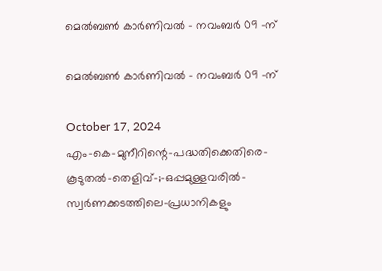മെൽബൺ കാർണിവൽ – നവംബർ 09 -ന്

മെൽബൺ കാർണിവൽ – നവംബർ 09 -ന്

October 17, 2024
എം-കെ-മുനീറിന്റെ-പദ്ധതിക്കെതിരെ-കൂടുതൽ-തെളിവ്‌-;-ഒപ്പമുള്ളവരിൽ-
സ്വർണക്കടത്തിലെ-പ്രധാനികളും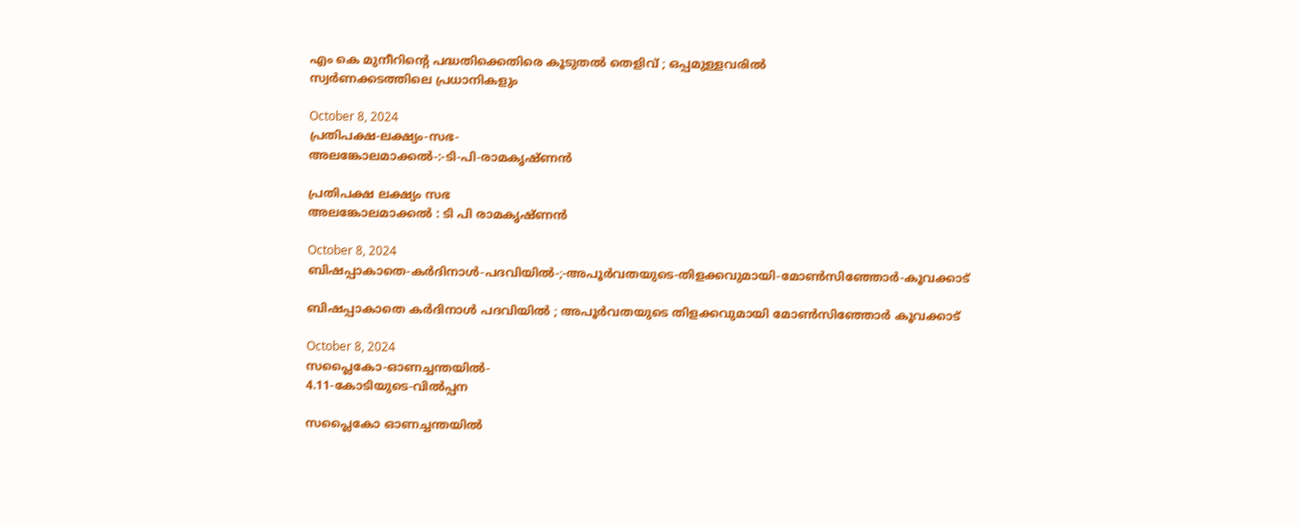എം കെ മുനീറിന്റെ പദ്ധതിക്കെതിരെ കൂടുതൽ തെളിവ്‌ ; ഒപ്പമുള്ളവരിൽ
സ്വർണക്കടത്തിലെ പ്രധാനികളും

October 8, 2024
പ്രതിപക്ഷ-ലക്ഷ്യം-സഭ-
അലങ്കോലമാക്കൽ-:-ടി-പി-രാമകൃഷ്‌ണൻ

പ്രതിപക്ഷ ലക്ഷ്യം സഭ
അലങ്കോലമാക്കൽ : ടി പി രാമകൃഷ്‌ണൻ

October 8, 2024
ബിഷപ്പാകാതെ-കർദിനാൾ-പദവിയിൽ-;-അപൂർവതയുടെ-തിളക്കവുമായി-മോൺസിഞ്ഞോർ-കൂവക്കാട്‌

ബിഷപ്പാകാതെ കർദിനാൾ പദവിയിൽ ; അപൂർവതയുടെ തിളക്കവുമായി മോൺസിഞ്ഞോർ കൂവക്കാട്‌

October 8, 2024
സപ്ലൈകോ-ഓണച്ചന്തയിൽ-
4.11-കോടിയുടെ-വിൽപ്പന

സപ്ലൈകോ ഓണച്ചന്തയിൽ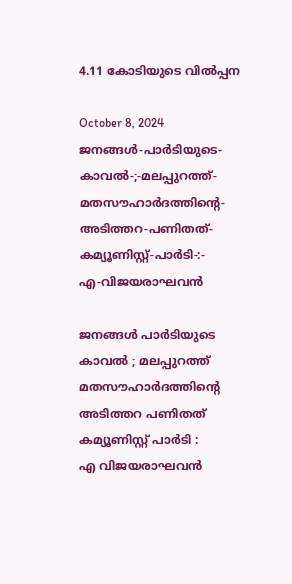4.11 കോടിയുടെ വിൽപ്പന

October 8, 2024
ജനങ്ങൾ-പാർടിയുടെ-കാവൽ-;-മലപ്പുറത്ത്-മതസൗഹാർദത്തിന്റെ-അടിത്തറ-പണിതത്-കമ്യൂണിസ്റ്റ്-പാർടി-:-
എ-വിജയരാഘവൻ

ജനങ്ങൾ പാർടിയുടെ കാവൽ ; മലപ്പുറത്ത് മതസൗഹാർദത്തിന്റെ അടിത്തറ പണിതത് കമ്യൂണിസ്റ്റ് പാർടി :
എ വിജയരാഘവൻ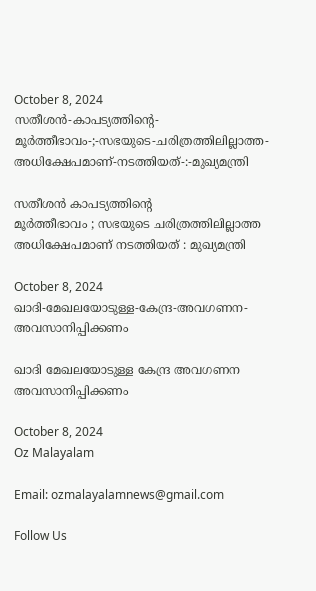October 8, 2024
സതീശൻ-കാപട്യത്തിന്റെ-
മൂർത്തീഭാവം-;-സഭയുടെ-ചരിത്രത്തിലില്ലാത്ത-അധിക്ഷേപമാണ്‌-നടത്തിയത്‌-:-മുഖ്യമന്ത്രി

സതീശൻ കാപട്യത്തിന്റെ
മൂർത്തീഭാവം ; സഭയുടെ ചരിത്രത്തിലില്ലാത്ത അധിക്ഷേപമാണ്‌ നടത്തിയത്‌ : മുഖ്യമന്ത്രി

October 8, 2024
ഖാദി-മേഖലയോടുള്ള-കേന്ദ്ര-അവഗണന-അവസാനിപ്പിക്കണം

ഖാദി മേഖലയോടുള്ള കേന്ദ്ര അവഗണന അവസാനിപ്പിക്കണം

October 8, 2024
Oz Malayalam

Email: ozmalayalamnews@gmail.com

Follow Us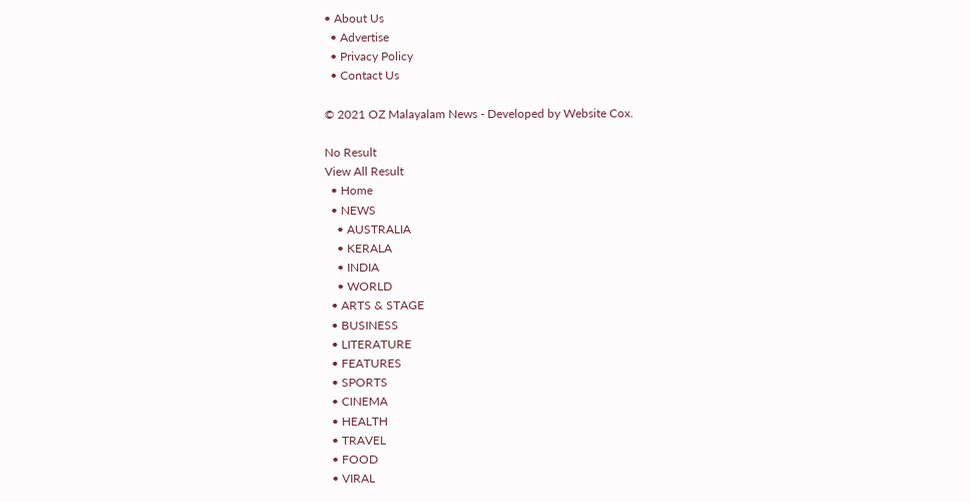• About Us
  • Advertise
  • Privacy Policy
  • Contact Us

© 2021 OZ Malayalam News - Developed by Website Cox.

No Result
View All Result
  • Home
  • NEWS
    • AUSTRALIA
    • KERALA
    • INDIA
    • WORLD
  • ARTS & STAGE
  • BUSINESS
  • LITERATURE
  • FEATURES
  • SPORTS
  • CINEMA
  • HEALTH
  • TRAVEL
  • FOOD
  • VIRAL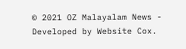© 2021 OZ Malayalam News - Developed by Website Cox.